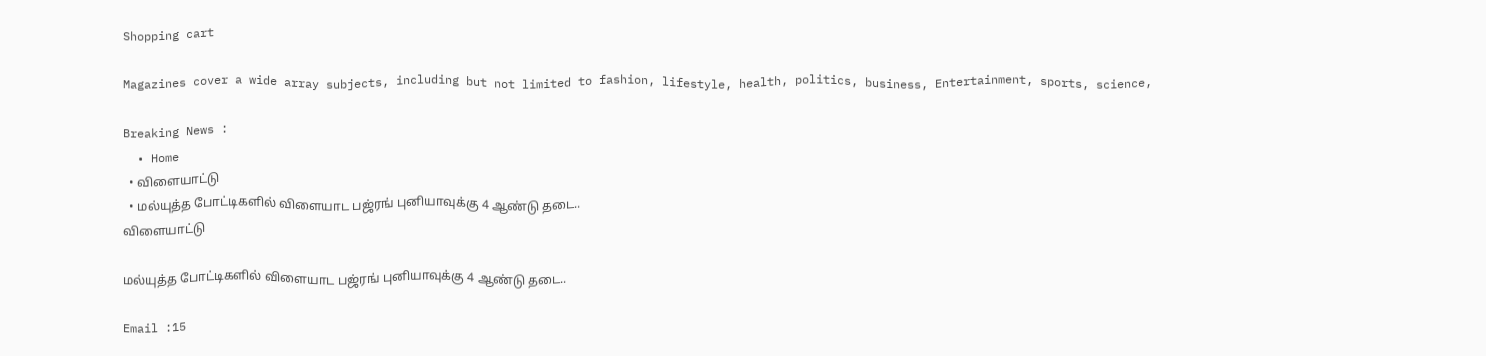Shopping cart

Magazines cover a wide array subjects, including but not limited to fashion, lifestyle, health, politics, business, Entertainment, sports, science,

Breaking News :
  • Home
  • விளையாட்டு
  • மல்யுத்த போட்டிகளில் விளையாட பஜ்ரங் புனியாவுக்கு 4 ஆண்டு தடை..
விளையாட்டு

மல்யுத்த போட்டிகளில் விளையாட பஜ்ரங் புனியாவுக்கு 4 ஆண்டு தடை..

Email :15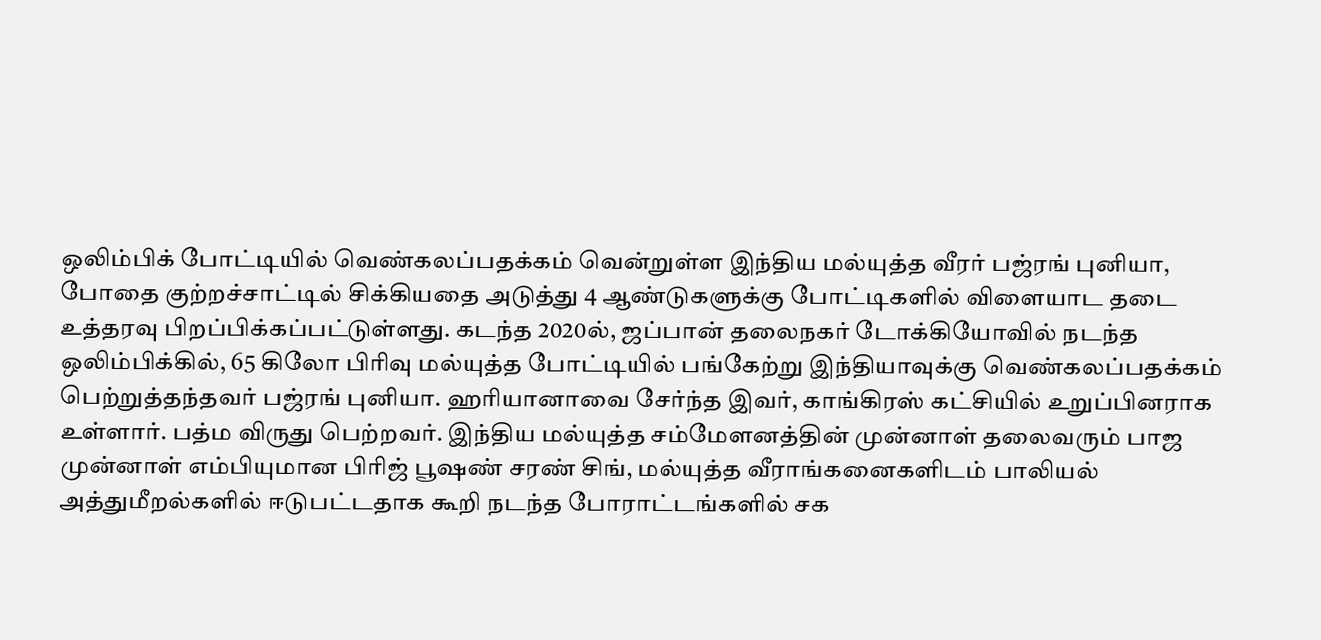ஒலிம்பிக் போட்டியில் வெண்கலப்பதக்கம் வென்றுள்ள இந்திய மல்யுத்த வீரர் பஜ்ரங் புனியா, போதை குற்றச்சாட்டில் சிக்கியதை அடுத்து 4 ஆண்டுகளுக்கு போட்டிகளில் விளையாட தடை உத்தரவு பிறப்பிக்கப்பட்டுள்ளது. கடந்த 2020ல், ஜப்பான் தலைநகர் டோக்கியோவில் நடந்த ஒலிம்பிக்கில், 65 கிலோ பிரிவு மல்யுத்த போட்டியில் பங்கேற்று இந்தியாவுக்கு வெண்கலப்பதக்கம் பெற்றுத்தந்தவர் பஜ்ரங் புனியா. ஹரியானாவை சேர்ந்த இவர், காங்கிரஸ் கட்சியில் உறுப்பினராக உள்ளார். பத்ம விருது பெற்றவர். இந்திய மல்யுத்த சம்மேளனத்தின் முன்னாள் தலைவரும் பாஜ முன்னாள் எம்பியுமான பிரிஜ் பூஷண் சரண் சிங், மல்யுத்த வீராங்கனைகளிடம் பாலியல் அத்துமீறல்களில் ஈடுபட்டதாக கூறி நடந்த போராட்டங்களில் சக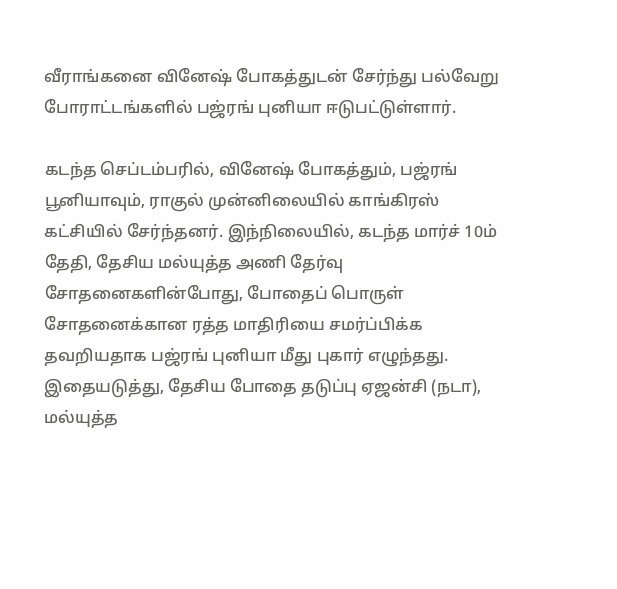வீராங்கனை வினேஷ் போகத்துடன் சேர்ந்து பல்வேறு போராட்டங்களில் பஜ்ரங் புனியா ஈடுபட்டுள்ளார்.

கடந்த செப்டம்பரில், வினேஷ் போகத்தும், பஜ்ரங் பூனியாவும், ராகுல் முன்னிலையில் காங்கிரஸ் கட்சியில் சேர்ந்தனர். இந்நிலையில், கடந்த மார்ச் 10ம் தேதி, தேசிய மல்யுத்த அணி தேர்வு சோதனைகளின்போது, போதைப் பொருள் சோதனைக்கான ரத்த மாதிரியை சமர்ப்பிக்க தவறியதாக பஜ்ரங் புனியா மீது புகார் எழுந்தது. இதையடுத்து, தேசிய போதை தடுப்பு ஏஜன்சி (நடா), மல்யுத்த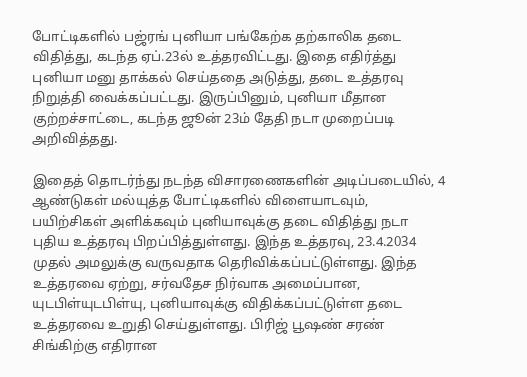போட்டிகளில் பஜ்ரங் புனியா பங்கேற்க தற்காலிக தடை விதித்து, கடந்த ஏப்.23ல் உத்தரவிட்டது. இதை எதிர்த்து புனியா மனு தாக்கல் செய்ததை அடுத்து, தடை உத்தரவு நிறுத்தி வைக்கப்பட்டது. இருப்பினும், புனியா மீதான குற்றச்சாட்டை, கடந்த ஜூன் 23ம் தேதி நடா முறைப்படி அறிவித்தது.

இதைத் தொடர்ந்து நடந்த விசாரணைகளின் அடிப்படையில், 4 ஆண்டுகள் மல்யுத்த போட்டிகளில் விளையாடவும், பயிற்சிகள் அளிக்கவும் புனியாவுக்கு தடை விதித்து நடா புதிய உத்தரவு பிறப்பித்துள்ளது. இந்த உத்தரவு, 23.4.2034 முதல் அமலுக்கு வருவதாக தெரிவிக்கப்பட்டுள்ளது. இந்த உத்தரவை ஏற்று, சர்வதேச நிர்வாக அமைப்பான, யுடபிள்யுடபிள்யு, புனியாவுக்கு விதிக்கப்பட்டுள்ள தடை உத்தரவை உறுதி செய்துள்ளது. பிரிஜ் பூஷண் சரண் சிங்கிற்கு எதிரான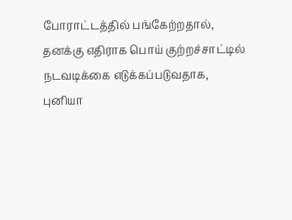போராட்டத்தில் பங்கேற்றதால், தனக்கு எதிராக பொய் குற்றச்சாட்டில் நடவடிக்கை எடுக்கப்படுவதாக, புனியா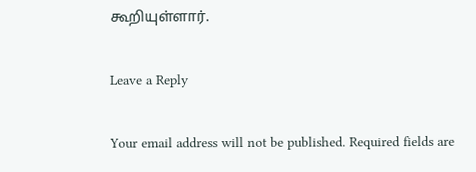கூறியுள்ளார்.

Leave a Reply

Your email address will not be published. Required fields are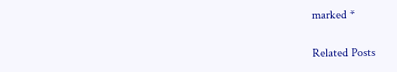marked *

Related Posts